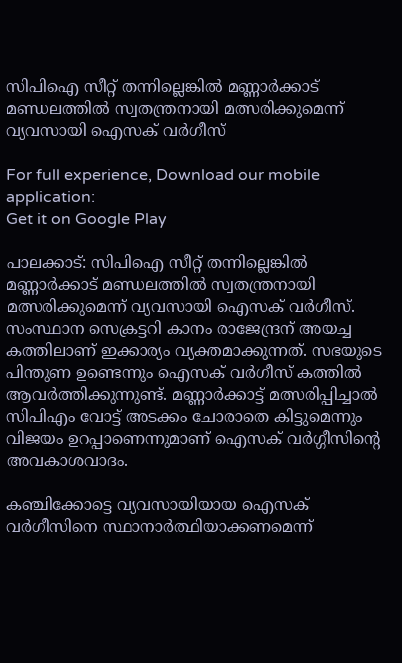സിപിഐ സീറ്റ് തന്നില്ലെങ്കില്‍ മണ്ണാര്‍ക്കാട് മണ്ഡലത്തില്‍ സ്വതന്ത്രനായി മത്സരിക്കുമെന്ന് വ്യവസായി ഐസക് വര്‍ഗീസ്

For full experience, Download our mobile application:
Get it on Google Play

പാലക്കാട്: സിപിഐ സീറ്റ് തന്നില്ലെങ്കില്‍ മണ്ണാര്‍ക്കാട് മണ്ഡലത്തില്‍ സ്വതന്ത്രനായി മത്സരിക്കുമെന്ന് വ്യവസായി ഐസക് വര്‍ഗീസ്. സംസ്ഥാന സെക്രട്ടറി കാനം രാജേന്ദ്രന് അയച്ച കത്തിലാണ് ഇക്കാര്യം വ്യക്തമാക്കുന്നത്. സഭയുടെ പിന്തുണ ഉണ്ടെന്നും ഐസക് വര്‍ഗീസ് കത്തില്‍ ആവര്‍ത്തിക്കുന്നുണ്ട്. മണ്ണാര്‍ക്കാട്ട് മത്സരിപ്പിച്ചാല്‍ സിപിഎം വോട്ട് അടക്കം ചോരാതെ കിട്ടുമെന്നും വിജയം ഉറപ്പാണെന്നുമാണ് ഐസക് വര്‍ഗ്ഗീസിന്റെ അവകാശവാദം.

കഞ്ചിക്കോട്ടെ വ്യവസായിയായ ഐസക് വര്‍ഗീസിനെ സ്ഥാനാര്‍ത്ഥിയാക്കണമെന്ന്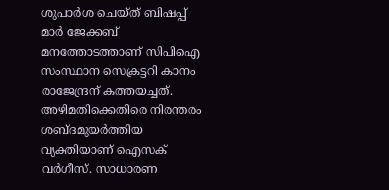ശുപാര്‍ശ ചെയ്ത് ബിഷപ്പ് മാര്‍ ജേക്കബ് മനത്തോടത്താണ് സിപിഐ സംസ്ഥാന സെക്രട്ടറി കാനം രാജേന്ദ്രന് കത്തയച്ചത്. അഴിമതിക്കെതിരെ നിരന്തരം ശബ്ദമുയര്‍ത്തിയ വ്യക്തിയാണ് ഐസക് വര്‍ഗീസ്. സാധാരണ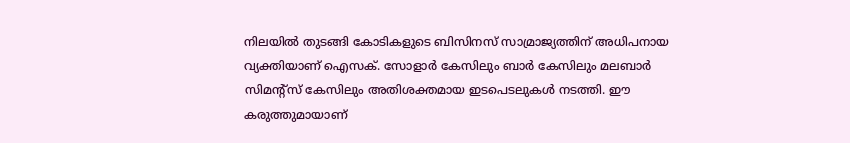നിലയില്‍ തുടങ്ങി കോടികളുടെ ബിസിനസ് സാമ്രാജ്യത്തിന് അധിപനായ വ്യക്തിയാണ് ഐസക്. സോളാര്‍ കേസിലും ബാര്‍ കേസിലും മലബാര്‍ സിമന്റ്‌സ് കേസിലും അതിശക്തമായ ഇടപെടലുകള്‍ നടത്തി. ഈ കരുത്തുമായാണ്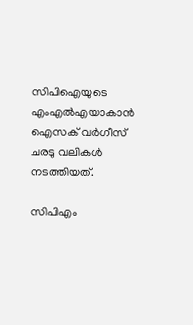സിപിഐയുടെ എംഎല്‍എയാകാന്‍ ഐസക് വര്‍ഗീസ് ചരടു വലികള്‍ നടത്തിയത്.

സിപിഎം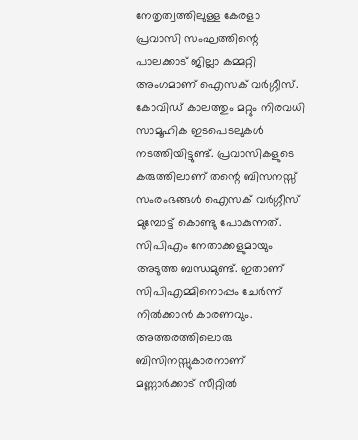നേതൃത്വത്തിലുള്ള കേരളാ പ്രവാസി സംഘത്തിന്റെ പാലക്കാട് ജില്ലാ കമ്മറ്റി അംഗമാണ് ഐസക് വര്‍ഗ്ഗീസ്. കോവിഡ് കാലത്തും മറ്റും നിരവധി സാമൂഹിക ഇടപെടലുകള്‍ നടത്തിയിട്ടുണ്ട്. പ്രവാസികളുടെ കരുത്തിലാണ് തന്റെ ബിസനസ്സ് സംരംഭങ്ങള്‍ ഐസക് വര്‍ഗ്ഗീസ് മുമ്പോട്ട് കൊണ്ടു പോകുന്നത്. സിപിഎം നേതാക്കളുമായും അടുത്ത ബന്ധമുണ്ട്. ഇതാണ് സിപിഎമ്മിനൊപ്പം ചേര്‍ന്ന് നില്‍ക്കാന്‍ കാരണവും. അത്തരത്തിലൊരു ബിസിനസ്സുകാരനാണ് മണ്ണാര്‍ക്കാട് സീറ്റില്‍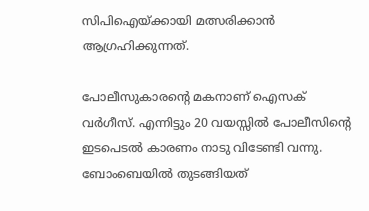സിപിഐയ്ക്കായി മത്സരിക്കാന്‍ ആഗ്രഹിക്കുന്നത്.

പോലീസുകാരന്റെ മകനാണ് ഐസക് വര്‍ഗീസ്. എന്നിട്ടും 20 വയസ്സില്‍ പോലീസിന്റെ ഇടപെടല്‍ കാരണം നാടു വിടേണ്ടി വന്നു. ബോംബെയില്‍ തുടങ്ങിയത്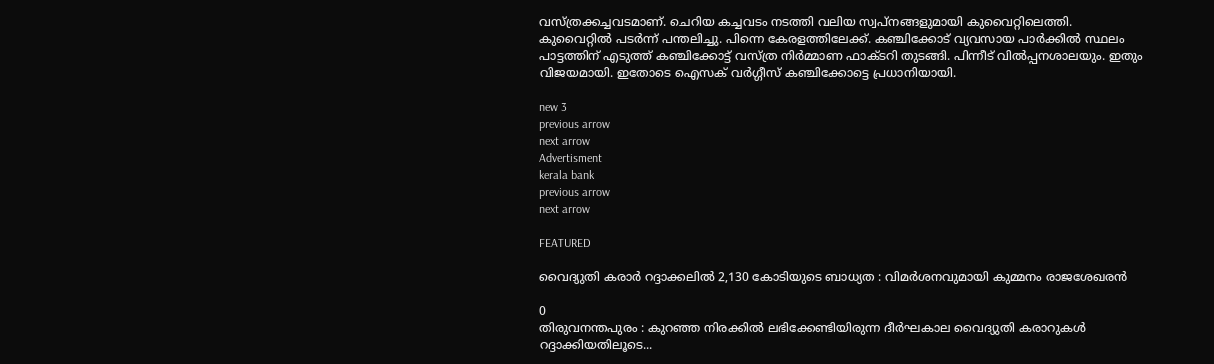വസ്ത്രക്കച്ചവടമാണ്. ചെറിയ കച്ചവടം നടത്തി വലിയ സ്വപ്‌നങ്ങളുമായി കുവൈറ്റിലെത്തി. കുവൈറ്റില്‍ പടര്‍ന്ന് പന്തലിച്ചു. പിന്നെ കേരളത്തിലേക്ക്. കഞ്ചിക്കോട് വ്യവസായ പാര്‍ക്കില്‍ സ്ഥലം പാട്ടത്തിന് എടുത്ത് കഞ്ചിക്കോട്ട് വസ്ത്ര നിര്‍മ്മാണ ഫാക്ടറി തുടങ്ങി. പിന്നീട് വില്‍പ്പനശാലയും. ഇതും വിജയമായി. ഇതോടെ ഐസക് വര്‍ഗ്ഗീസ് കഞ്ചിക്കോട്ടെ പ്രധാനിയായി.

new 3
previous arrow
next arrow
Advertisment
kerala bank
previous arrow
next arrow

FEATURED

വൈദ്യുതി കരാർ റദ്ദാക്കലിൽ 2,130 കോടിയുടെ ബാധ്യത : വിമർശനവുമായി കുമ്മനം രാജശേഖരൻ

0
തിരുവനന്തപുരം : കുറഞ്ഞ നിരക്കിൽ ലഭിക്കേണ്ടിയിരുന്ന ദീർഘകാല വൈദ്യുതി കരാറുകൾ റദ്ദാക്കിയതിലൂടെ...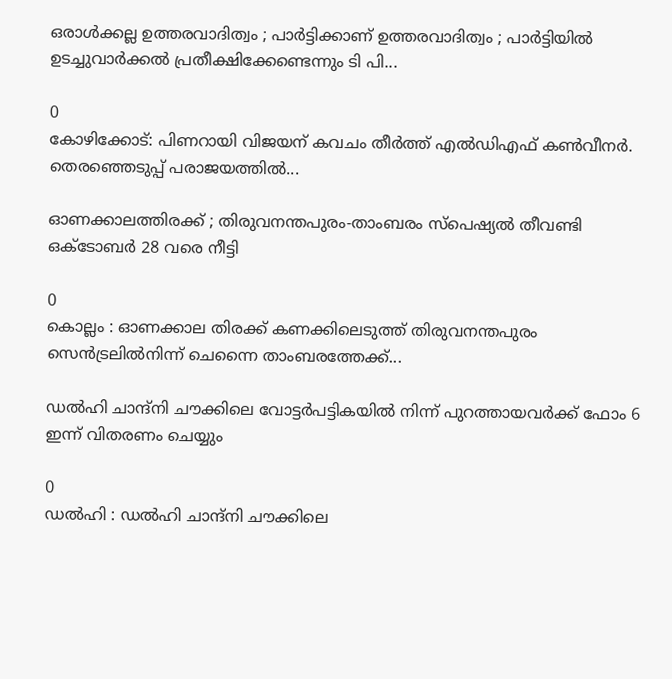ഒരാൾക്കല്ല ഉത്തരവാദിത്വം ; പാർട്ടിക്കാണ് ഉത്തരവാദിത്വം ; പാർട്ടിയിൽ ഉടച്ചുവാർക്കൽ പ്രതീക്ഷിക്കേണ്ടെന്നും ടി പി...

0
കോഴിക്കോട്: പിണറായി വിജയന് കവചം തീർത്ത് എൽഡിഎഫ് കൺവീനർ. തെരഞ്ഞെടുപ്പ് പരാജയത്തിൽ...

ഓണക്കാലത്തിരക്ക് ; തിരുവനന്തപുരം-താംബരം സ്‌പെഷ്യൽ തീവണ്ടി ഒക്ടോബർ 28 വരെ നീട്ടി

0
കൊല്ലം : ഓണക്കാല തിരക്ക് കണക്കിലെടുത്ത് തിരുവനന്തപുരം സെൻട്രലിൽനിന്ന് ചെന്നൈ താംബരത്തേക്ക്...

ഡൽഹി ചാന്ദ്നി ചൗക്കിലെ വോട്ടർപട്ടികയിൽ നിന്ന് പുറത്തായവർക്ക് ഫോം 6 ഇന്ന് വിതരണം ചെയ്യും

0
ഡൽഹി : ഡൽഹി ചാന്ദ്നി ചൗക്കിലെ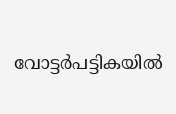വോട്ടർപട്ടികയിൽ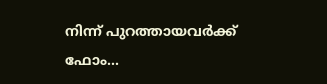നിന്ന് പുറത്തായവർക്ക് ഫോം...